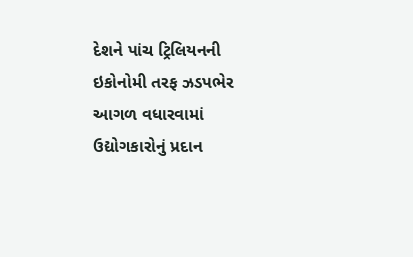દેશને પાંચ ટ્રિલિયનની ઇકોનોમી તરફ ઝડપભેર આગળ વધારવામાં ઉદ્યોગકારોનું પ્રદાન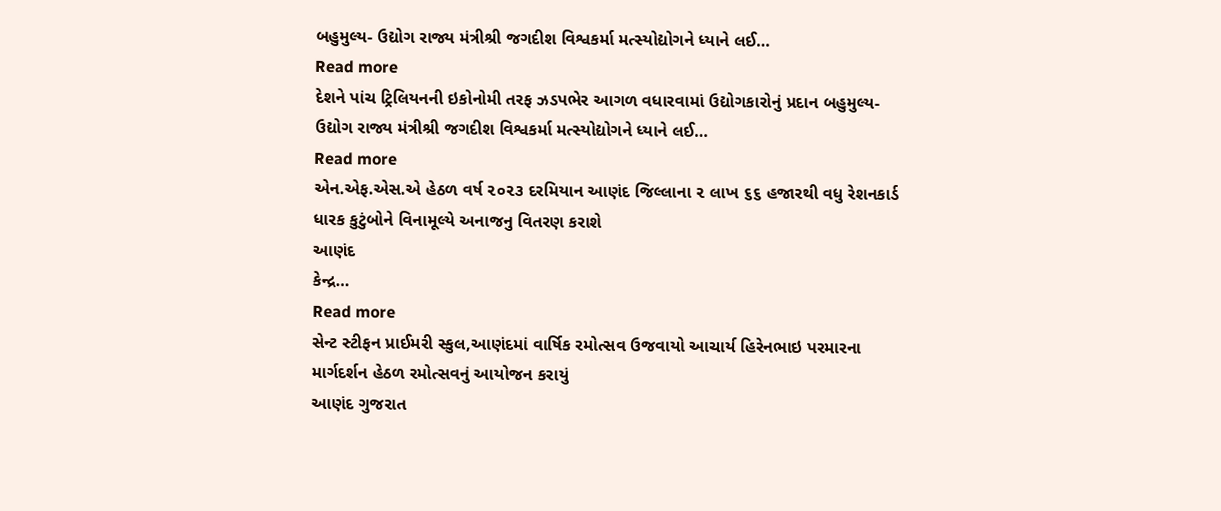બહુમુલ્ય- ઉદ્યોગ રાજ્ય મંત્રીશ્રી જગદીશ વિશ્વકર્મા મત્સ્યોદ્યોગને ધ્યાને લઈ…
Read more
દેશને પાંચ ટ્રિલિયનની ઇકોનોમી તરફ ઝડપભેર આગળ વધારવામાં ઉદ્યોગકારોનું પ્રદાન બહુમુલ્ય- ઉદ્યોગ રાજ્ય મંત્રીશ્રી જગદીશ વિશ્વકર્મા મત્સ્યોદ્યોગને ધ્યાને લઈ…
Read more
એન.એફ.એસ.એ હેઠળ વર્ષ ૨૦૨૩ દરમિયાન આણંદ જિલ્લાના ૨ લાખ ૬૬ હજારથી વધુ રેશનકાર્ડ ધારક કુટુંબોને વિનામૂલ્યે અનાજનુ વિતરણ કરાશે
આણંદ
કેન્દ્ર…
Read more
સેન્ટ સ્ટીફન પ્રાઈમરી સ્કુલ,આણંદમાં વાર્ષિક રમોત્સવ ઉજવાયો આચાર્ય હિરેનભાઇ પરમારના માર્ગદર્શન હેઠળ રમોત્સવનું આયોજન કરાયું
આણંદ ગુજરાત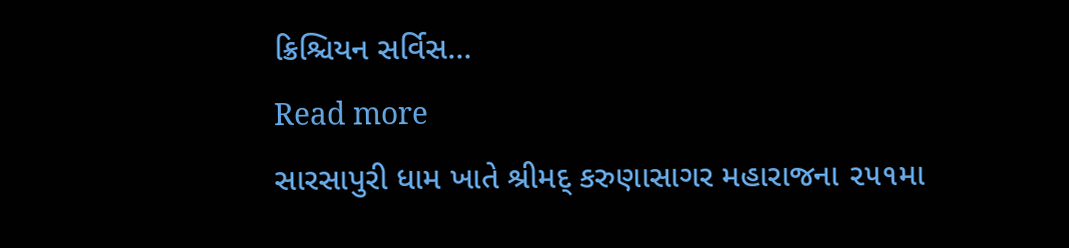ક્રિશ્ચિયન સર્વિસ…
Read more
સારસાપુરી ધામ ખાતે શ્રીમદ્ કરુણાસાગર મહારાજના ૨૫૧મા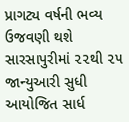પ્રાગટ્ય વર્ષની ભવ્ય ઉજવણી થશે સારસાપુરીમાં ૨૨થી ૨૫ જાન્યુઆરી સુધી આયોજિત સાર્ધ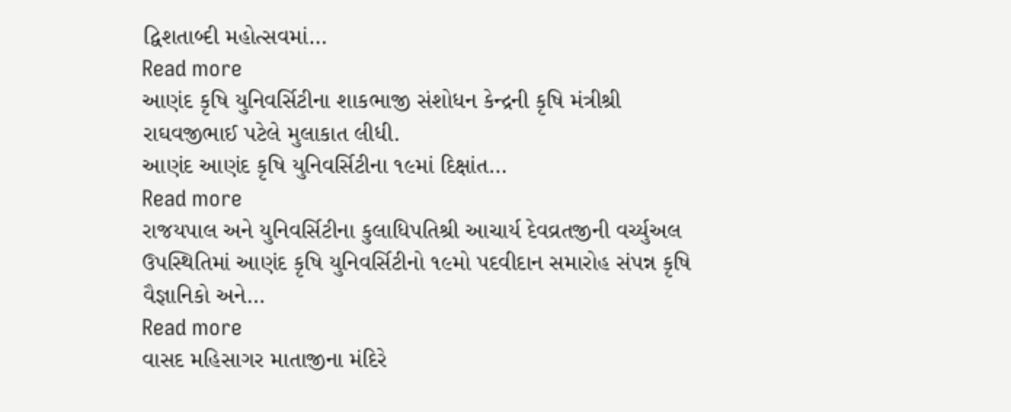દ્વિશતાબ્દી મહોત્સવમાં…
Read more
આણંદ કૃષિ યુનિવર્સિટીના શાકભાજી સંશોધન કેન્દ્રની કૃષિ મંત્રીશ્રી રાઘવજીભાઈ પટેલે મુલાકાત લીધી.
આણંદ આણંદ કૃષિ યુનિવર્સિટીના ૧૯માં દિક્ષાંત…
Read more
રાજયપાલ અને યુનિવર્સિટીના કુલાધિપતિશ્રી આચાર્ય દેવવ્રતજીની વર્ચ્યુઅલ ઉપસ્થિતિમાં આણંદ કૃષિ યુનિવર્સિટીનો ૧૯મો પદવીદાન સમારોહ સંપન્ન કૃષિ વૈજ્ઞાનિકો અને…
Read more
વાસદ મહિસાગર માતાજીના મંદિરે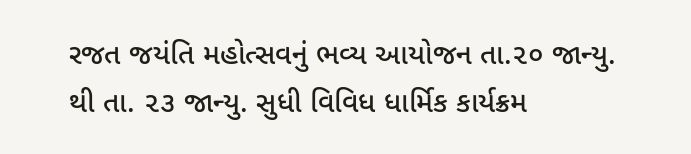રજત જયંતિ મહોત્સવનું ભવ્ય આયોજન તા.૨૦ જાન્યુ. થી તા. ૨૩ જાન્યુ. સુધી વિવિધ ધાર્મિક કાર્યક્રમ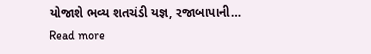યોજાશે ભવ્ય શતચંડી યજ્ઞ, રજાબાપાની…
Read more